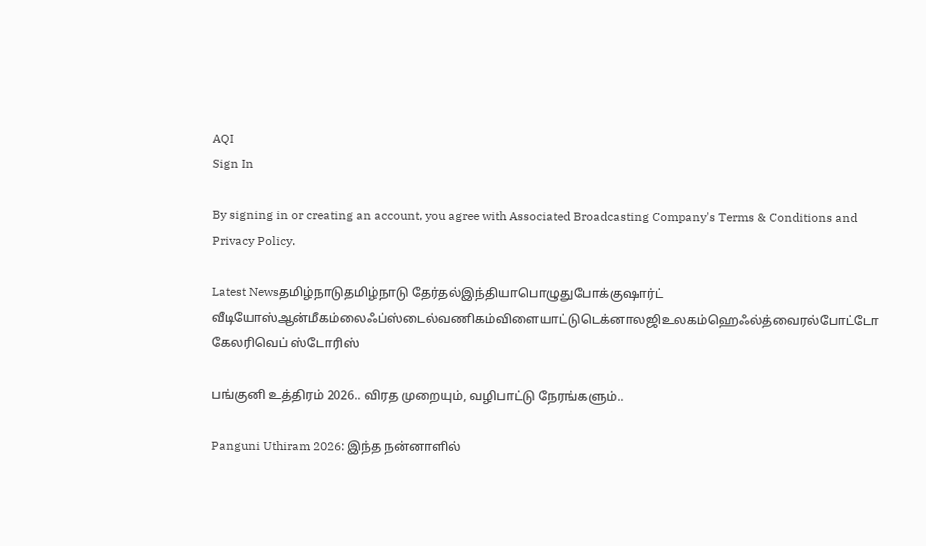AQI
Sign In

By signing in or creating an account, you agree with Associated Broadcasting Company's Terms & Conditions and Privacy Policy.

Latest Newsதமிழ்நாடுதமிழ்நாடு தேர்தல்இந்தியாபொழுதுபோக்குஷார்ட் வீடியோஸ்ஆன்மீகம்லைஃப்ஸ்டைல்வணிகம்விளையாட்டுடெக்னாலஜிஉலகம்ஹெஃல்த்வைரல்போட்டோ கேலரிவெப் ஸ்டோரிஸ்

பங்குனி உத்திரம் 2026.. விரத முறையும், வழிபாட்டு நேரங்களும்..

Panguni Uthiram 2026: இந்த நன்னாளில்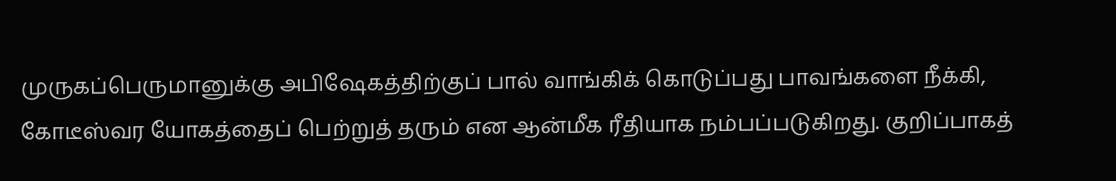முருகப்பெருமானுக்கு அபிஷேகத்திற்குப் பால் வாங்கிக் கொடுப்பது பாவங்களை நீக்கி, கோடீஸ்வர யோகத்தைப் பெற்றுத் தரும் என ஆன்மீக ரீதியாக நம்பப்படுகிறது. குறிப்பாகத்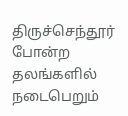திருச்செந்தூர் போன்ற தலங்களில் நடைபெறும்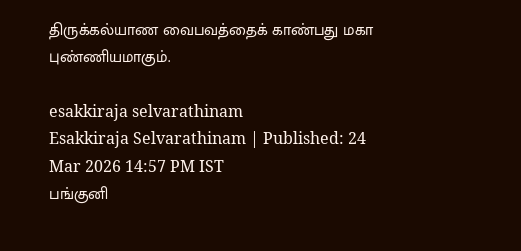திருக்கல்யாண வைபவத்தைக் காண்பது மகா புண்ணியமாகும்.

esakkiraja selvarathinam
Esakkiraja Selvarathinam | Published: 24 Mar 2026 14:57 PM IST
பங்குனி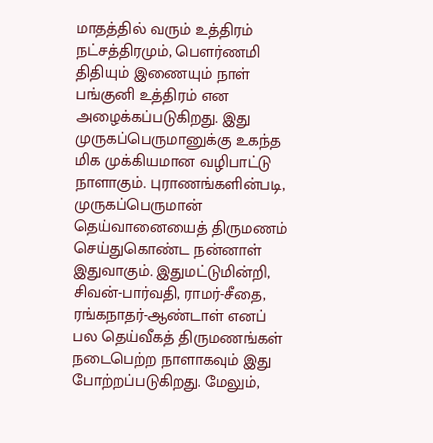மாதத்தில் வரும் உத்திரம் நட்சத்திரமும், பௌர்ணமி திதியும் இணையும் நாள் பங்குனி உத்திரம் என அழைக்கப்படுகிறது. இது முருகப்பெருமானுக்கு உகந்த மிக முக்கியமான வழிபாட்டு நாளாகும். புராணங்களின்படி, முருகப்பெருமான் தெய்வானையைத் திருமணம் செய்துகொண்ட நன்னாள் இதுவாகும். இதுமட்டுமின்றி, சிவன்-பார்வதி, ராமர்-சீதை, ரங்கநாதர்-ஆண்டாள் எனப் பல தெய்வீகத் திருமணங்கள் நடைபெற்ற நாளாகவும் இது போற்றப்படுகிறது. மேலும்,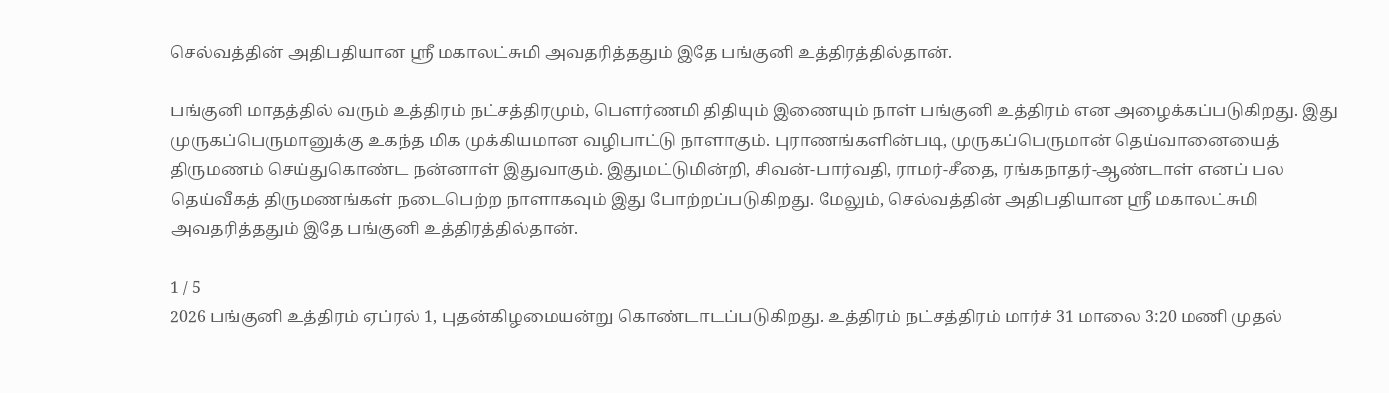செல்வத்தின் அதிபதியான ஸ்ரீ மகாலட்சுமி அவதரித்ததும் இதே பங்குனி உத்திரத்தில்தான்.

பங்குனி மாதத்தில் வரும் உத்திரம் நட்சத்திரமும், பௌர்ணமி திதியும் இணையும் நாள் பங்குனி உத்திரம் என அழைக்கப்படுகிறது. இது முருகப்பெருமானுக்கு உகந்த மிக முக்கியமான வழிபாட்டு நாளாகும். புராணங்களின்படி, முருகப்பெருமான் தெய்வானையைத் திருமணம் செய்துகொண்ட நன்னாள் இதுவாகும். இதுமட்டுமின்றி, சிவன்-பார்வதி, ராமர்-சீதை, ரங்கநாதர்-ஆண்டாள் எனப் பல தெய்வீகத் திருமணங்கள் நடைபெற்ற நாளாகவும் இது போற்றப்படுகிறது. மேலும், செல்வத்தின் அதிபதியான ஸ்ரீ மகாலட்சுமி அவதரித்ததும் இதே பங்குனி உத்திரத்தில்தான்.

1 / 5
2026 பங்குனி உத்திரம் ஏப்ரல் 1, புதன்கிழமையன்று கொண்டாடப்படுகிறது. உத்திரம் நட்சத்திரம் மார்ச் 31 மாலை 3:20 மணி முதல்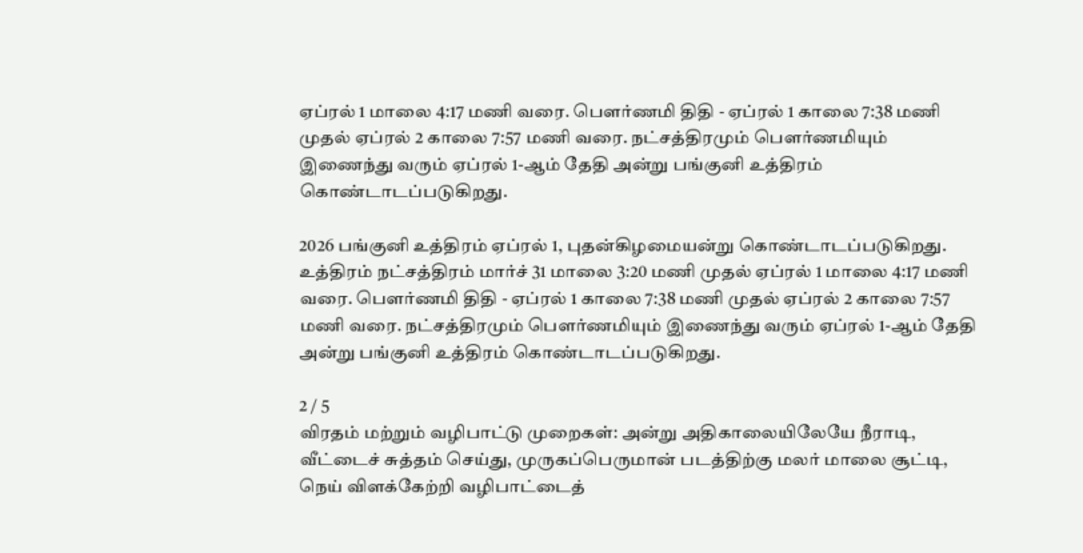ஏப்ரல் 1 மாலை 4:17 மணி வரை. பௌர்ணமி திதி - ஏப்ரல் 1 காலை 7:38 மணி முதல் ஏப்ரல் 2 காலை 7:57 மணி வரை. நட்சத்திரமும் பௌர்ணமியும் இணைந்து வரும் ஏப்ரல் 1-ஆம் தேதி அன்று பங்குனி உத்திரம் கொண்டாடப்படுகிறது.

2026 பங்குனி உத்திரம் ஏப்ரல் 1, புதன்கிழமையன்று கொண்டாடப்படுகிறது. உத்திரம் நட்சத்திரம் மார்ச் 31 மாலை 3:20 மணி முதல் ஏப்ரல் 1 மாலை 4:17 மணி வரை. பௌர்ணமி திதி - ஏப்ரல் 1 காலை 7:38 மணி முதல் ஏப்ரல் 2 காலை 7:57 மணி வரை. நட்சத்திரமும் பௌர்ணமியும் இணைந்து வரும் ஏப்ரல் 1-ஆம் தேதி அன்று பங்குனி உத்திரம் கொண்டாடப்படுகிறது.

2 / 5
விரதம் மற்றும் வழிபாட்டு முறைகள்: அன்று அதிகாலையிலேயே நீராடி, வீட்டைச் சுத்தம் செய்து, முருகப்பெருமான் படத்திற்கு மலர் மாலை சூட்டி, நெய் விளக்கேற்றி வழிபாட்டைத்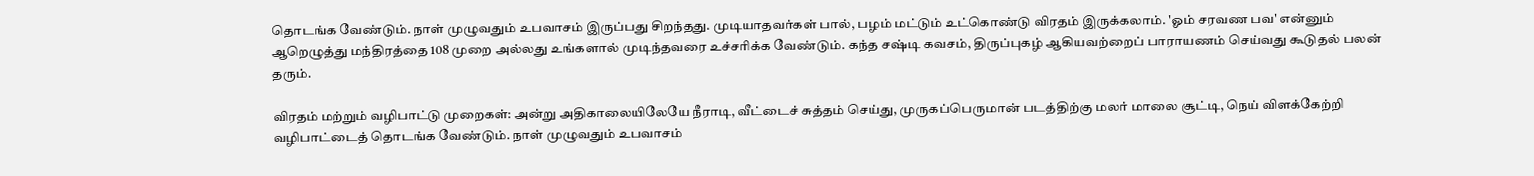தொடங்க வேண்டும். நாள் முழுவதும் உபவாசம் இருப்பது சிறந்தது. முடியாதவர்கள் பால், பழம் மட்டும் உட்கொண்டு விரதம் இருக்கலாம். 'ஓம் சரவண பவ' என்னும் ஆறெழுத்து மந்திரத்தை 108 முறை அல்லது உங்களால் முடிந்தவரை உச்சரிக்க வேண்டும். கந்த சஷ்டி கவசம், திருப்புகழ் ஆகியவற்றைப் பாராயணம் செய்வது கூடுதல் பலன் தரும்.

விரதம் மற்றும் வழிபாட்டு முறைகள்: அன்று அதிகாலையிலேயே நீராடி, வீட்டைச் சுத்தம் செய்து, முருகப்பெருமான் படத்திற்கு மலர் மாலை சூட்டி, நெய் விளக்கேற்றி வழிபாட்டைத் தொடங்க வேண்டும். நாள் முழுவதும் உபவாசம்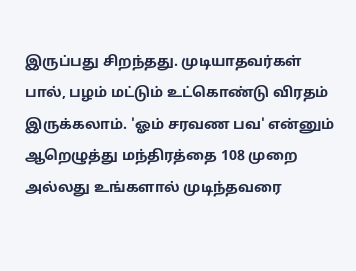இருப்பது சிறந்தது. முடியாதவர்கள் பால், பழம் மட்டும் உட்கொண்டு விரதம் இருக்கலாம். 'ஓம் சரவண பவ' என்னும் ஆறெழுத்து மந்திரத்தை 108 முறை அல்லது உங்களால் முடிந்தவரை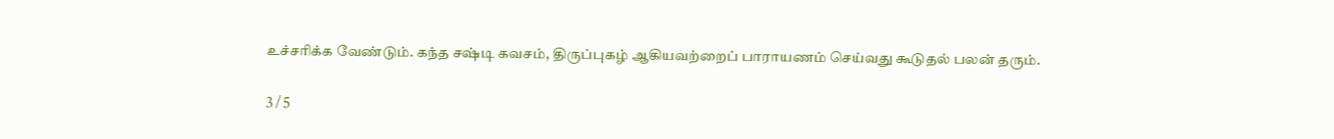உச்சரிக்க வேண்டும். கந்த சஷ்டி கவசம், திருப்புகழ் ஆகியவற்றைப் பாராயணம் செய்வது கூடுதல் பலன் தரும்.

3 / 5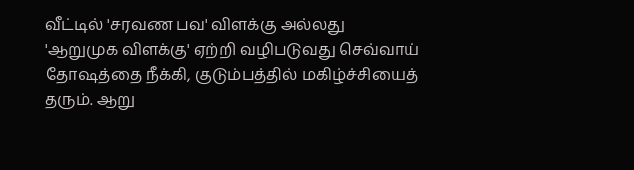வீட்டில் 'சரவண பவ' விளக்கு அல்லது 'ஆறுமுக விளக்கு' ஏற்றி வழிபடுவது செவ்வாய் தோஷத்தை நீக்கி, குடும்பத்தில் மகிழ்ச்சியைத் தரும். ஆறு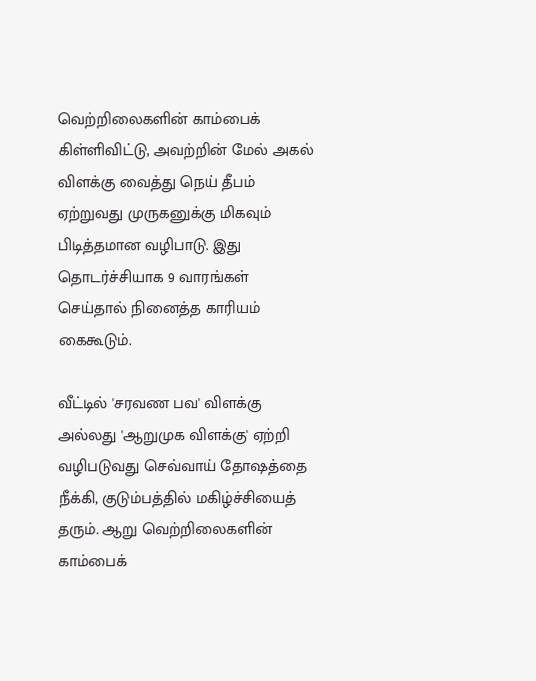வெற்றிலைகளின் காம்பைக் கிள்ளிவிட்டு, அவற்றின் மேல் அகல் விளக்கு வைத்து நெய் தீபம் ஏற்றுவது முருகனுக்கு மிகவும் பிடித்தமான வழிபாடு. இது தொடர்ச்சியாக 9 வாரங்கள் செய்தால் நினைத்த காரியம் கைகூடும்.

வீட்டில் 'சரவண பவ' விளக்கு அல்லது 'ஆறுமுக விளக்கு' ஏற்றி வழிபடுவது செவ்வாய் தோஷத்தை நீக்கி, குடும்பத்தில் மகிழ்ச்சியைத் தரும். ஆறு வெற்றிலைகளின் காம்பைக்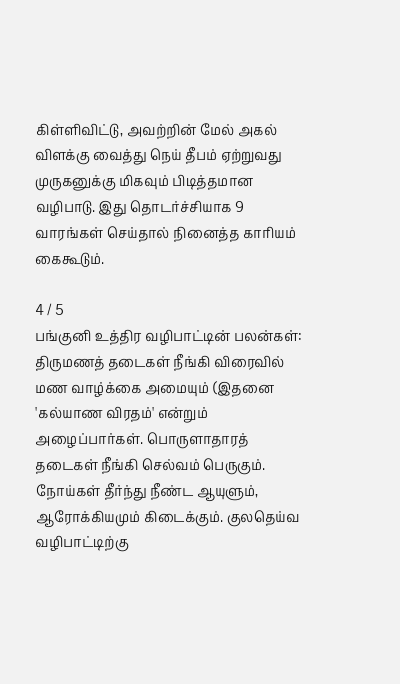கிள்ளிவிட்டு, அவற்றின் மேல் அகல் விளக்கு வைத்து நெய் தீபம் ஏற்றுவது முருகனுக்கு மிகவும் பிடித்தமான வழிபாடு. இது தொடர்ச்சியாக 9 வாரங்கள் செய்தால் நினைத்த காரியம் கைகூடும்.

4 / 5
பங்குனி உத்திர வழிபாட்டின் பலன்கள்: திருமணத் தடைகள் நீங்கி விரைவில் மண வாழ்க்கை அமையும் (இதனை 'கல்யாண விரதம்' என்றும் அழைப்பார்கள். பொருளாதாரத் தடைகள் நீங்கி செல்வம் பெருகும். நோய்கள் தீர்ந்து நீண்ட ஆயுளும், ஆரோக்கியமும் கிடைக்கும். குலதெய்வ வழிபாட்டிற்கு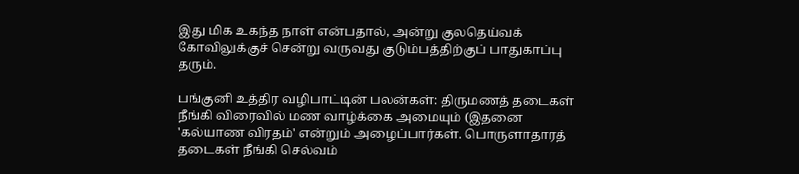இது மிக உகந்த நாள் என்பதால், அன்று குலதெய்வக் கோவிலுக்குச் சென்று வருவது குடும்பத்திற்குப் பாதுகாப்பு தரும்.

பங்குனி உத்திர வழிபாட்டின் பலன்கள்: திருமணத் தடைகள் நீங்கி விரைவில் மண வாழ்க்கை அமையும் (இதனை 'கல்யாண விரதம்' என்றும் அழைப்பார்கள். பொருளாதாரத் தடைகள் நீங்கி செல்வம்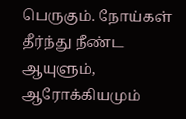பெருகும். நோய்கள் தீர்ந்து நீண்ட ஆயுளும், ஆரோக்கியமும்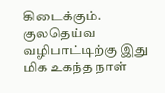கிடைக்கும். குலதெய்வ வழிபாட்டிற்கு இது மிக உகந்த நாள்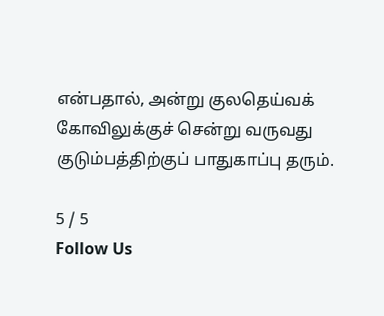என்பதால், அன்று குலதெய்வக் கோவிலுக்குச் சென்று வருவது குடும்பத்திற்குப் பாதுகாப்பு தரும்.

5 / 5
Follow Us